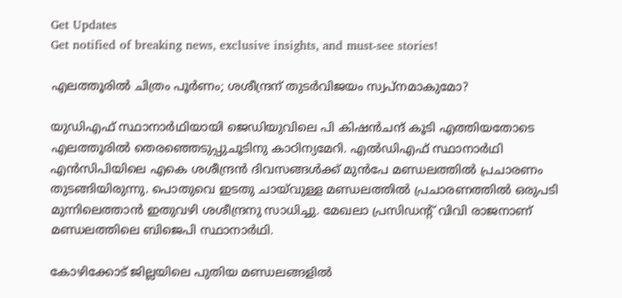Get Updates
Get notified of breaking news, exclusive insights, and must-see stories!

എലത്തൂരില്‍ ചിത്രം പൂര്‍ണം; ശശീന്ദ്രന് തുടര്‍വിജയം സ്വപ്‌നമാകുമോ?

യുഡിഎഫ് സ്ഥാനാര്‍ഥിയായി ജെഡിയുവിലെ പി കിഷന്‍ചന്ദ് കൂടി എത്തിയതോടെ എലത്തൂരില്‍ തെരഞ്ഞെടുപ്പുചൂടിനു കാഠിന്യമേറി. എല്‍ഡിഎഫ് സ്ഥാനാര്‍ഥി എന്‍സിപിയിലെ എകെ ശശീന്ദ്രന്‍ ദിവസങ്ങള്‍ക്ക് മുന്‍പേ മണ്ഡലത്തില്‍ പ്രചാരണം തുടങ്ങിയിരുന്നു. പൊതുവെ ഇടതു ചായ്‌വുള്ള മണ്ഡലത്തില്‍ പ്രചാരണത്തില്‍ ഒരുപടി മുന്നിലെത്താന്‍ ഇതുവഴി ശശീന്ദ്രനു സാധിച്ചു. മേഖലാ പ്രസിഡന്റ് വിവി രാജനാണ് മണ്ഡലത്തിലെ ബിജെപി സ്ഥാനാര്‍ഥി.

കോഴിക്കോട് ജില്ലയിലെ പുതിയ മണ്ഡലങ്ങളില്‍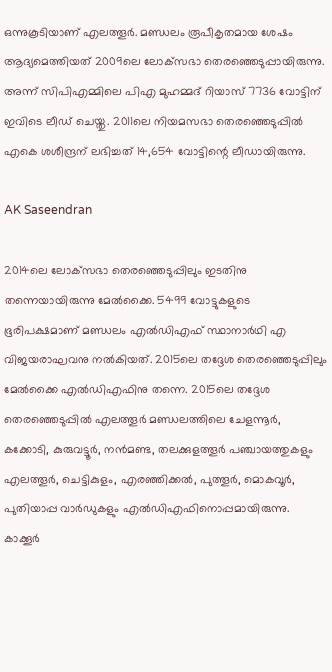ഒന്നുകൂടിയാണ് എലത്തൂര്‍. മണ്ഡലം രൂപീകൃതമായ ശേഷം ആദ്യമെത്തിയത് 2009ലെ ലോക്‌സഭാ തെരഞ്ഞെടുപ്പായിരുന്നു. അന്ന് സിപിഎമ്മിലെ പിഎ മുഹമ്മദ് റിയാസ് 7736 വോട്ടിന് ഇവിടെ ലീഡ് ചെയ്തു. 2011ലെ നിയമസഭാ തെരഞ്ഞെടുപ്പില്‍ എകെ ശശീന്ദ്രന് ലഭിച്ചത് 14,654 വോട്ടിന്റെ ലീഡായിരുന്നു.

AK Saseendran

2014ലെ ലോക്‌സഭാ തെരഞ്ഞെടുപ്പിലും ഇടതിനു തന്നെയായിരുന്നു മേല്‍ക്കൈ. 5499 വോട്ടുകളുടെ ഭൂരിപക്ഷമാണ് മണ്ഡലം എല്‍ഡിഎഫ് സ്ഥാനാര്‍ഥി എ വിജയരാഘവനു നല്‍കിയത്. 2015ലെ തദ്ദേശ തെരഞ്ഞെടുപ്പിലും മേല്‍ക്കൈ എല്‍ഡിഎഫിനു തന്നെ. 2015ലെ തദ്ദേശ തെരഞ്ഞെടുപ്പില്‍ എലത്തൂര്‍ മണ്ഡലത്തിലെ ചേളന്നൂര്‍, കക്കോടി, കുരുവട്ടൂര്‍, നന്‍മണ്ട, തലക്കുളത്തൂര്‍ പഞ്ചായത്തുകളും എലത്തൂര്‍, ചെട്ടികുളം, എരഞ്ഞിക്കല്‍, പുത്തൂര്‍, മൊകവൂര്‍, പുതിയാപ്പ വാര്‍ഡുകളും എല്‍ഡിഎഫിനൊപ്പമായിരുന്നു. കാക്കൂര്‍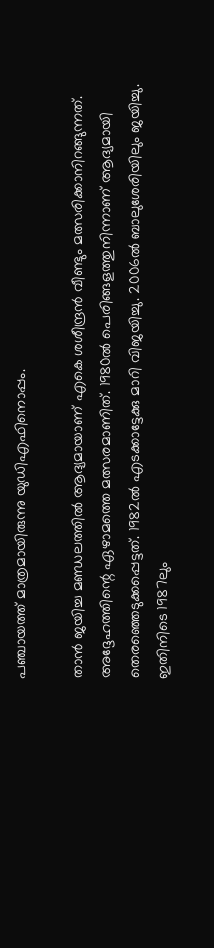പഞ്ചായത്ത് മാത്രമായിരുന്നു യുഡിഎഫിനൊപ്പം.

താന്‍ ജയിച്ച മണ്ഡലത്തില്‍ ആദ്യമായാണ് എകെ ശശീന്ദ്രന്‍ വീണ്ടും മത്സരിക്കാനിറങ്ങുന്നത്. അദ്ദേഹത്തിന്റെ ഏഴാമത്തെ മത്സരമാണിത്. 1980ല്‍ പെരിങ്ങളത്തുനിന്നാണ് ആദ്യമായി തെരഞ്ഞെടുക്കപ്പെട്ടത്. 1982ല്‍ എടക്കാട്ടേക്കു മാറി വിജയിച്ചു. 2006ല്‍ ബാലുശേരിയിലും ജയിച്ചു. ഇതിനിടെ 1987ലും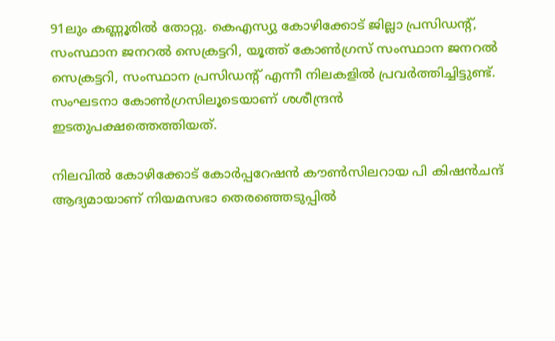91ലും കണ്ണൂരില്‍ തോറ്റു. കെഎസ്യു കോഴിക്കോട് ജില്ലാ പ്രസിഡന്റ്, സംസ്ഥാന ജനറല്‍ സെക്രട്ടറി, യൂത്ത് കോണ്‍ഗ്രസ് സംസ്ഥാന ജനറല്‍ സെക്രട്ടറി, സംസ്ഥാന പ്രസിഡന്റ് എന്നീ നിലകളില്‍ പ്രവര്‍ത്തിച്ചിട്ടുണ്ട്. സംഘടനാ കോണ്‍ഗ്രസിലൂടെയാണ് ശശീന്ദ്രന്‍ ഇടതുപക്ഷത്തെത്തിയത്.

നിലവില്‍ കോഴിക്കോട് കോര്‍പ്പറേഷന്‍ കൗണ്‍സിലറായ പി കിഷന്‍ചന്ദ് ആദ്യമായാണ് നിയമസഭാ തെരഞ്ഞെടുപ്പില്‍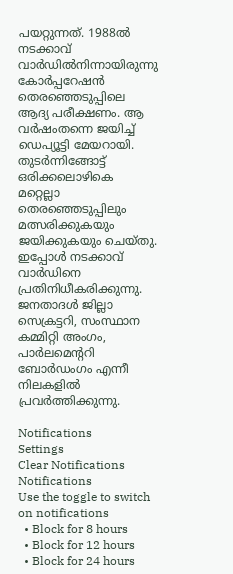പയറ്റുന്നത്. 1988ല്‍ നടക്കാവ് വാര്‍ഡില്‍നിന്നായിരുന്നു കോര്‍പ്പറേഷന്‍ തെരഞ്ഞെടുപ്പിലെ ആദ്യ പരീക്ഷണം. ആ വര്‍ഷംതന്നെ ജയിച്ച് ഡെപ്യൂട്ടി മേയറായി. തുടര്‍ന്നിങ്ങോട്ട് ഒരിക്കലൊഴികെ മറ്റെല്ലാ തെരഞ്ഞെടുപ്പിലും മത്സരിക്കുകയും ജയിക്കുകയും ചെയ്തു. ഇപ്പോള്‍ നടക്കാവ് വാര്‍ഡിനെ പ്രതിനിധീകരിക്കുന്നു. ജനതാദള്‍ ജില്ലാ സെക്രട്ടറി, സംസ്ഥാന കമ്മിറ്റി അംഗം, പാര്‍ലമെന്ററി ബോര്‍ഡംഗം എന്നീ നിലകളില്‍ പ്രവര്‍ത്തിക്കുന്നു.

Notifications
Settings
Clear Notifications
Notifications
Use the toggle to switch on notifications
  • Block for 8 hours
  • Block for 12 hours
  • Block for 24 hours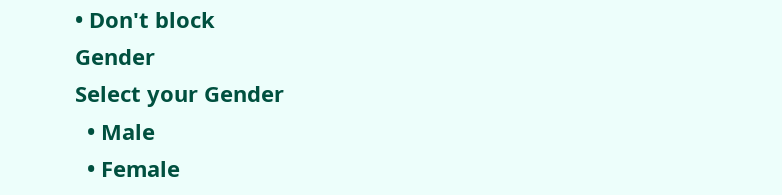• Don't block
Gender
Select your Gender
  • Male
  • Female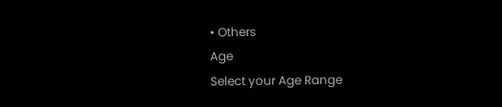• Others
Age
Select your Age Range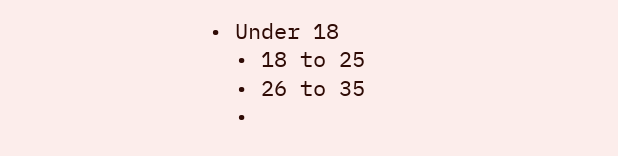• Under 18
  • 18 to 25
  • 26 to 35
  •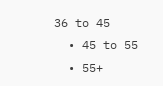36 to 45
  • 45 to 55
  • 55+